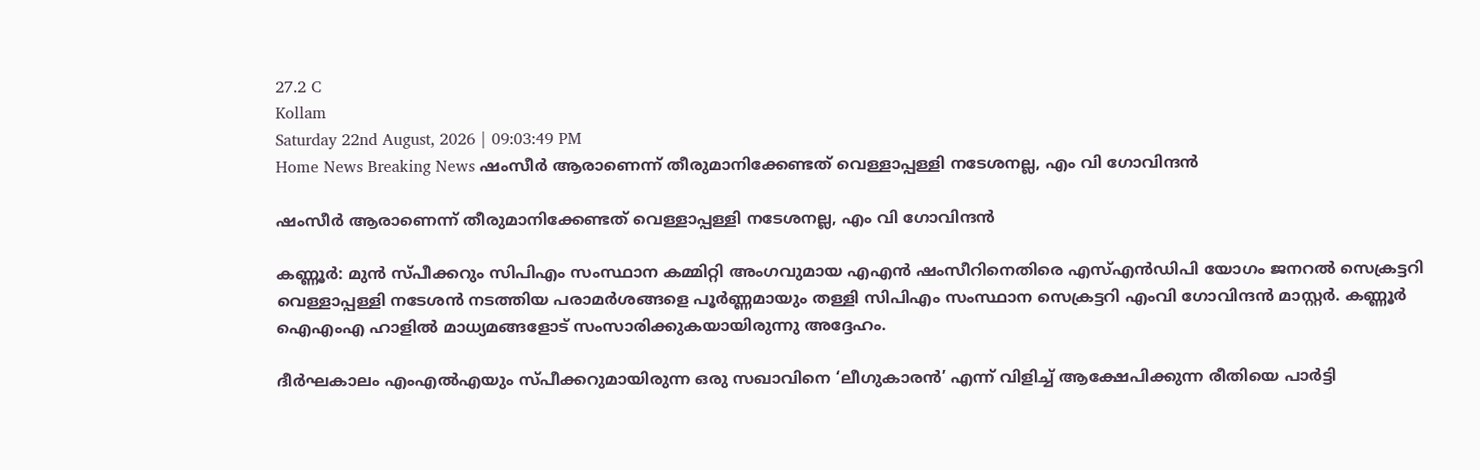27.2 C
Kollam
Saturday 22nd August, 2026 | 09:03:49 PM
Home News Breaking News ഷംസീര്‍ ആരാണെന്ന് തീരുമാനിക്കേണ്ടത് വെള്ളാപ്പള്ളി നടേശനല്ല, എം വി ഗോവിന്ദന്‍

ഷംസീര്‍ ആരാണെന്ന് തീരുമാനിക്കേണ്ടത് വെള്ളാപ്പള്ളി നടേശനല്ല, എം വി ഗോവിന്ദന്‍

കണ്ണൂര്‍: മുന്‍ സ്പീക്കറും സിപിഎം സംസ്ഥാന കമ്മിറ്റി അംഗവുമായ എഎന്‍ ഷംസീറിനെതിരെ എസ്എന്‍ഡിപി യോഗം ജനറല്‍ സെക്രട്ടറി വെള്ളാപ്പള്ളി നടേശന്‍ നടത്തിയ പരാമര്‍ശങ്ങളെ പൂര്‍ണ്ണമായും തള്ളി സിപിഎം സംസ്ഥാന സെക്രട്ടറി എംവി ഗോവിന്ദന്‍ മാസ്റ്റര്‍. കണ്ണൂര്‍ ഐഎംഎ ഹാളില്‍ മാധ്യമങ്ങളോട് സംസാരിക്കുകയായിരുന്നു അദ്ദേഹം.

ദീര്‍ഘകാലം എംഎല്‍എയും സ്പീക്കറുമായിരുന്ന ഒരു സഖാവിനെ ‘ലീഗുകാരന്‍’ എന്ന് വിളിച്ച് ആക്ഷേപിക്കുന്ന രീതിയെ പാര്‍ട്ടി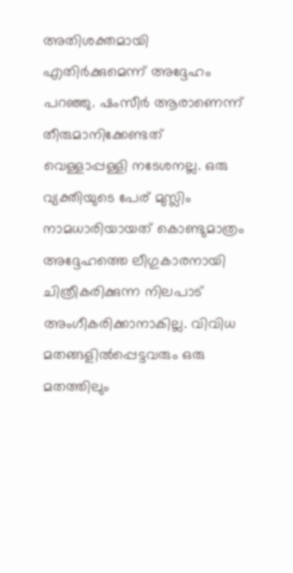അതിശക്തമായി എതിര്‍ക്കുമെന്ന് അദ്ദേഹം പറഞ്ഞു. ഷംസീര്‍ ആരാണെന്ന് തീരുമാനിക്കേണ്ടത് വെള്ളാപ്പള്ളി നടേശനല്ല. ഒരു വ്യക്തിയുടെ പേര് മുസ്ലിം നാമധാരിയായത് കൊണ്ടുമാത്രം അദ്ദേഹത്തെ ലീഗുകാരനായി ചിത്രീകരിക്കുന്ന നിലപാട് അംഗീകരിക്കാനാകില്ല. വിവിധ മതങ്ങളില്‍പ്പെട്ടവരും ഒരു മതത്തിലും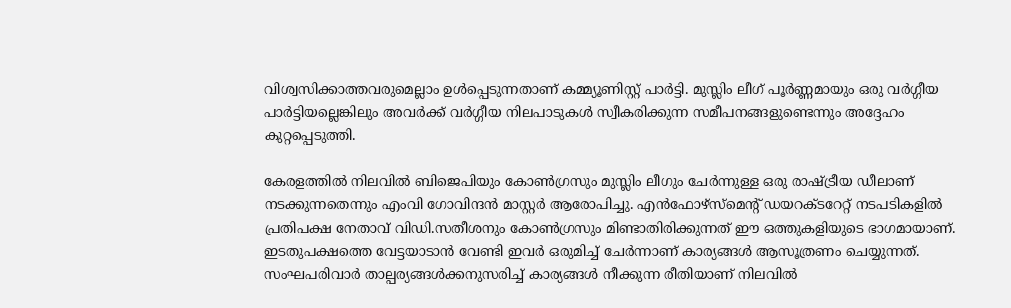വിശ്വസിക്കാത്തവരുമെല്ലാം ഉള്‍പ്പെടുന്നതാണ് കമ്മ്യൂണിസ്റ്റ് പാര്‍ട്ടി. മുസ്ലിം ലീഗ് പൂര്‍ണ്ണമായും ഒരു വര്‍ഗ്ഗീയ പാര്‍ട്ടിയല്ലെങ്കിലും അവര്‍ക്ക് വര്‍ഗ്ഗീയ നിലപാടുകള്‍ സ്വീകരിക്കുന്ന സമീപനങ്ങളുണ്ടെന്നും അദ്ദേഹം കുറ്റപ്പെടുത്തി.

കേരളത്തില്‍ നിലവില്‍ ബിജെപിയും കോണ്‍ഗ്രസും മുസ്ലിം ലീഗും ചേര്‍ന്നുള്ള ഒരു രാഷ്ട്രീയ ഡീലാണ് നടക്കുന്നതെന്നും എംവി ഗോവിന്ദന്‍ മാസ്റ്റര്‍ ആരോപിച്ചു. എന്‍ഫോഴ്‌സ്‌മെന്റ് ഡയറക്ടറേറ്റ് നടപടികളില്‍ പ്രതിപക്ഷ നേതാവ് വിഡി.സതീശനും കോണ്‍ഗ്രസും മിണ്ടാതിരിക്കുന്നത് ഈ ഒത്തുകളിയുടെ ഭാഗമായാണ്. ഇടതുപക്ഷത്തെ വേട്ടയാടാന്‍ വേണ്ടി ഇവര്‍ ഒരുമിച്ച് ചേര്‍ന്നാണ് കാര്യങ്ങള്‍ ആസൂത്രണം ചെയ്യുന്നത്. സംഘപരിവാര്‍ താല്പര്യങ്ങള്‍ക്കനുസരിച്ച് കാര്യങ്ങള്‍ നീക്കുന്ന രീതിയാണ് നിലവില്‍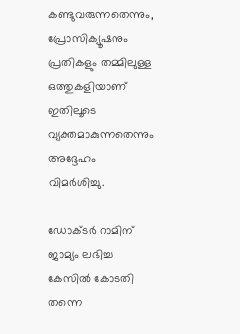കണ്ടുവരുന്നതെന്നും, പ്രോസിക്യൂഷനും പ്രതികളും തമ്മിലുള്ള ഒത്തുകളിയാണ് ഇതിലൂടെ വ്യക്തമാകുന്നതെന്നും അദ്ദേഹം വിമര്‍ശിച്ചു.

ഡോക്ടര്‍ റാമിന് ജാമ്യം ലഭിച്ച കേസില്‍ കോടതി തന്നെ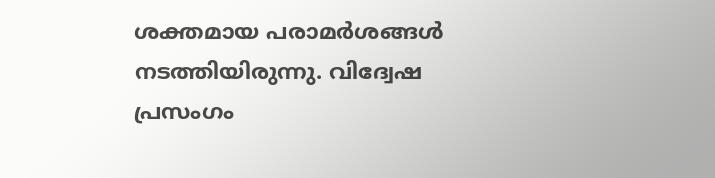ശക്തമായ പരാമര്‍ശങ്ങള്‍ നടത്തിയിരുന്നു. വിദ്വേഷ പ്രസംഗം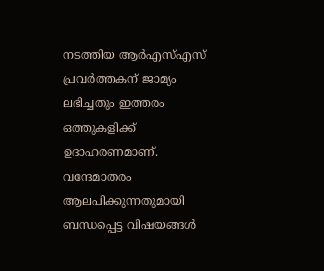നടത്തിയ ആര്‍എസ്എസ് പ്രവര്‍ത്തകന് ജാമ്യം ലഭിച്ചതും ഇത്തരം ഒത്തുകളിക്ക് ഉദാഹരണമാണ്. വന്ദേമാതരം ആലപിക്കുന്നതുമായി ബന്ധപ്പെട്ട വിഷയങ്ങള്‍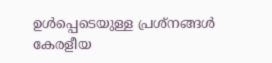ഉള്‍പ്പെടെയുള്ള പ്രശ്‌നങ്ങള്‍ കേരളീയ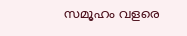സമൂഹം വളരെ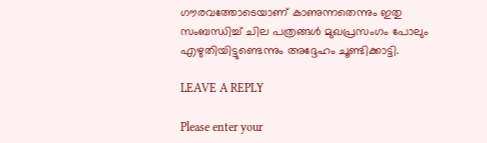ഗൗരവത്തോടെയാണ് കാണുന്നതെന്നും ഇതു സംബന്ധിച്ച് ചില പത്രങ്ങള്‍ മുഖപ്രസംഗം പോലും എഴുതിയിട്ടുണ്ടെന്നും അദ്ദേഹം ചൂണ്ടിക്കാട്ടി.

LEAVE A REPLY

Please enter your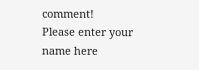comment!
Please enter your name here